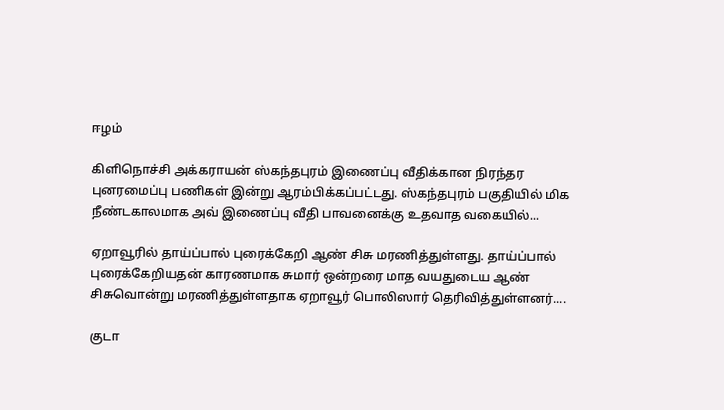ஈழம்

கிளிநொச்சி அக்கராயன் ஸ்கந்தபுரம் இணைப்பு வீதிக்கான நிரந்தர புனரமைப்பு பணிகள் இன்று ஆரம்பிக்கப்பட்டது. ஸ்கந்தபுரம் பகுதியில் மிக நீண்டகாலமாக அவ் இணைப்பு வீதி பாவனைக்கு உதவாத வகையில்...

ஏறாவூரில் தாய்ப்பால் புரைக்கேறி ஆண் சிசு மரணித்துள்ளது. தாய்ப்பால் புரைக்கேறியதன் காரணமாக சுமார் ஒன்றரை மாத வயதுடைய ஆண் சிசுவொன்று மரணித்துள்ளதாக ஏறாவூர் பொலிஸார் தெரிவித்துள்ளனர்....

குடா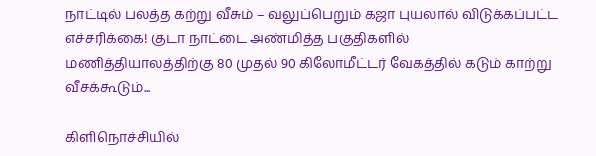நாட்டில் பலத்த கற்று வீசும் – வலுப்பெறும் கஜா புயலால் விடுக்கப்பட்ட எச்சரிக்கை! குடா நாட்டை அண்மித்த பகுதிகளில் மணித்தியாலத்திற்கு 80 முதல் 90 கிலோமீட்டர் வேகத்தில் கடும் காற்று வீசக்கூடும்...

கிளிநொச்சியில்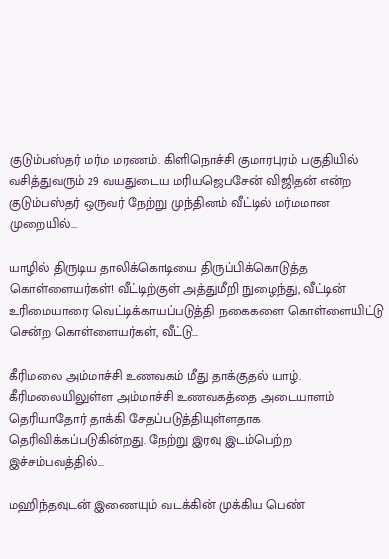குடும்பஸ்தர் மர்ம மரணம். கிளிநொச்சி குமாரபுரம் பகுதியில் வசித்துவரும் 29 வயதுடைய மரியஜெபசேன் விஜிதன் என்ற குடும்பஸ்தர் ஒருவர் நேற்று முந்தினம் வீட்டில் மர்மமான முறையில்...

யாழில் திருடிய தாலிக்கொடியை திருப்பிக்கொடுத்த கொள்ளையர்கள்! வீட்டிற்குள் அத்துமீறி நுழைந்து, வீட்டின் உரிமையாரை வெட்டிக்காயப்படுத்தி நகைகளை கொள்ளையிட்டு சென்ற கொள்ளையர்கள், வீட்டு...

கீரிமலை அம்மாச்சி உணவகம் மீது தாக்குதல் யாழ். கீரிமலையிலுள்ள அம்மாச்சி உணவகத்தை அடையாளம் தெரியாதோர் தாக்கி சேதப்படுத்தியுள்ளதாக தெரிவிக்கப்படுகின்றது. நேற்று இரவு இடம்பெற்ற இச்சம்பவத்தில்...

மஹிந்தவுடன் இணையும் வடக்கின் முக்கிய பெண்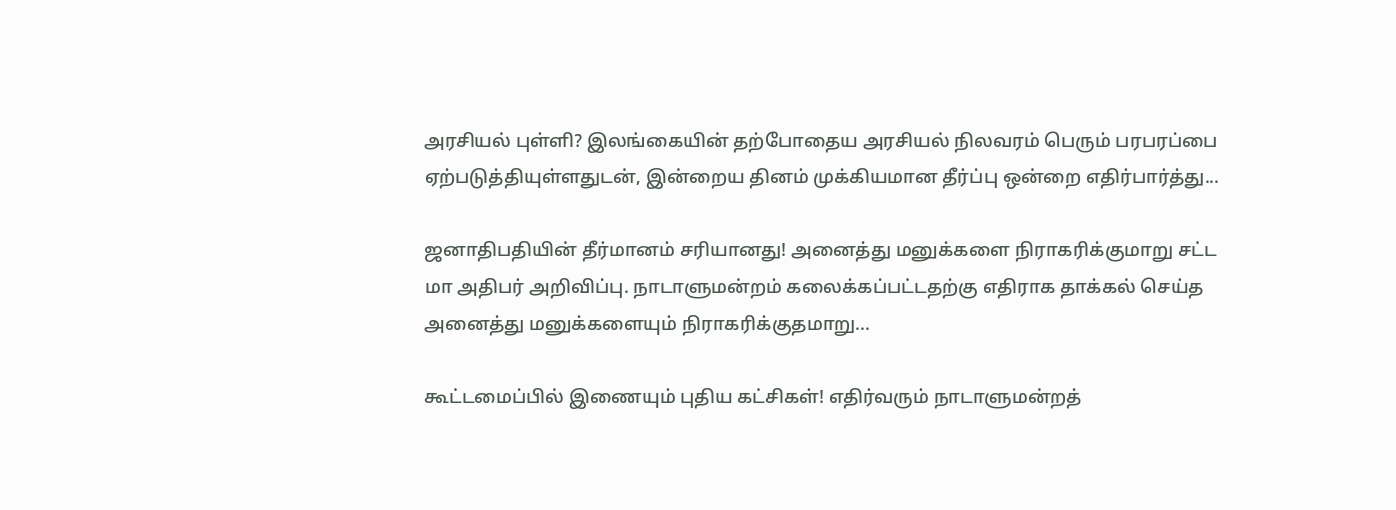அரசியல் புள்ளி? இலங்கையின் தற்போதைய அரசியல் நிலவரம் பெரும் பரபரப்பை ஏற்படுத்தியுள்ளதுடன், இன்றைய தினம் முக்கியமான தீர்ப்பு ஒன்றை எதிர்பார்த்து...

ஜனாதிபதியின் தீர்மானம் சரியானது! அனைத்து மனுக்களை நிராகரிக்குமாறு சட்ட மா அதிபர் அறிவிப்பு. நாடாளுமன்றம் கலைக்கப்பட்டதற்கு எதிராக தாக்கல் செய்த அனைத்து மனுக்களையும் நிராகரிக்குதமாறு...

கூட்டமைப்பில் இணையும் புதிய கட்சிகள்! எதிர்வரும் நாடாளுமன்றத்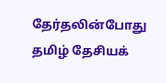தேர்தலின்போது தமிழ் தேசியக்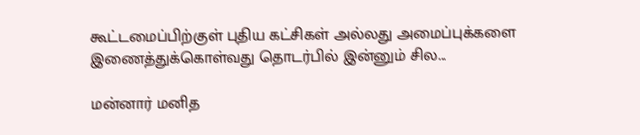கூட்டமைப்பிற்குள் புதிய கட்சிகள் அல்லது அமைப்புக்களை இணைத்துக்கொள்வது தொடர்பில் இன்னும் சில...

மன்னார் மனித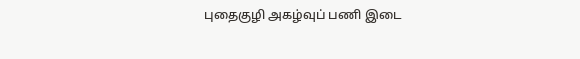புதைகுழி அகழ்வுப் பணி இடை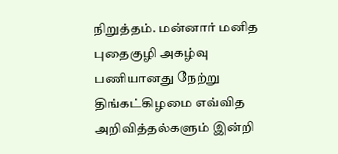நிறுத்தம். மன்னார் மனித புதைகுழி அகழ்வு பணியானது நேற்று திங்கட்கிழமை எவ்வித அறிவித்தல்களும் இன்றி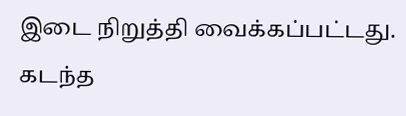இடை நிறுத்தி வைக்கப்பட்டது. கடந்த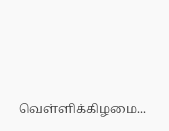வெள்ளிக்கிழமை...